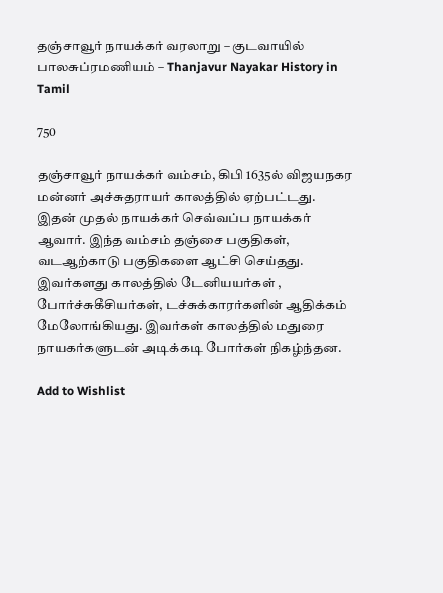தஞ்சாவூர் நாயக்கர் வரலாறு – குடவாயில் பாலசுப்ரமணியம் – Thanjavur Nayakar History in Tamil

750

தஞ்சாவூர் நாயக்கர் வம்சம், கிபி 1635ல் விஜயநகர மன்னர் அச்சுதராயர் காலத்தில் ஏற்பட்டது. இதன் முதல் நாயக்கர் செவ்வப்ப நாயக்கர் ஆவார். இந்த வம்சம் தஞ்சை பகுதிகள், வடஆற்காடு பகுதிகளை ஆட்சி செய்தது. இவர்களது காலத்தில் டேனியயர்கள் , போர்ச்சுகீசியர்கள், டச்சுக்காரர்களின் ஆதிக்கம் மேலோங்கியது. இவர்கள் காலத்தில் மதுரை நாயகர்களுடன் அடிக்கடி போர்கள் நிகழ்ந்தன.

Add to Wishlist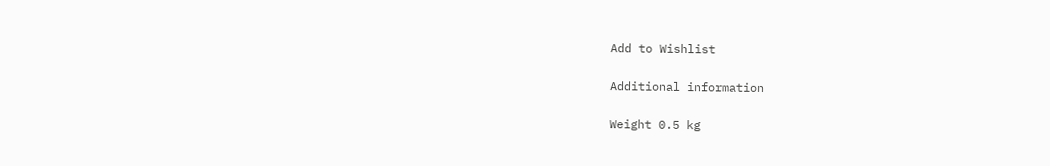Add to Wishlist

Additional information

Weight 0.5 kg